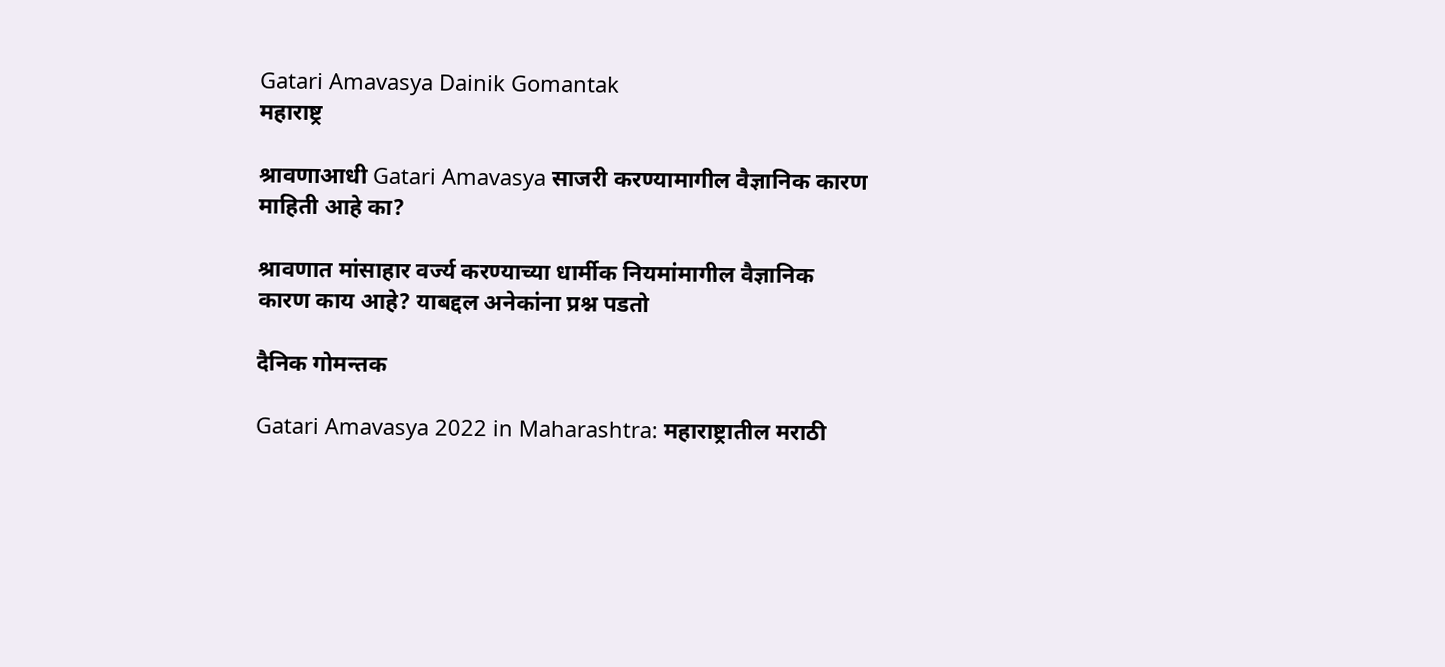Gatari Amavasya Dainik Gomantak
महाराष्ट्र

श्रावणाआधी Gatari Amavasya साजरी करण्यामागील वैज्ञानिक कारण माहिती आहे का?

श्रावणात मांसाहार वर्ज्य करण्याच्या धार्मीक नियमांमागील वैज्ञानिक कारण काय आहे? याबद्दल अनेकांना प्रश्न पडतो

दैनिक गोमन्तक

Gatari Amavasya 2022 in Maharashtra: महाराष्ट्रातील मराठी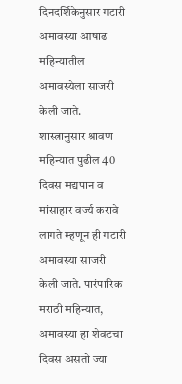दिनदर्शिकेनुसार गटारी अमावस्या आषाढ महिन्यातील अमावस्येला साजरी केली जाते. शास्त्रानुसार श्रावण महिन्यात पुढील 40 दिवस मद्यपान व मांसाहार वर्ज्य करावे लागते म्हणून ही गटारी अमावस्या साजरी केली जाते. पारंपारिक मराठी महिन्यात, अमावस्या हा शेवटचा दिवस असतो ज्या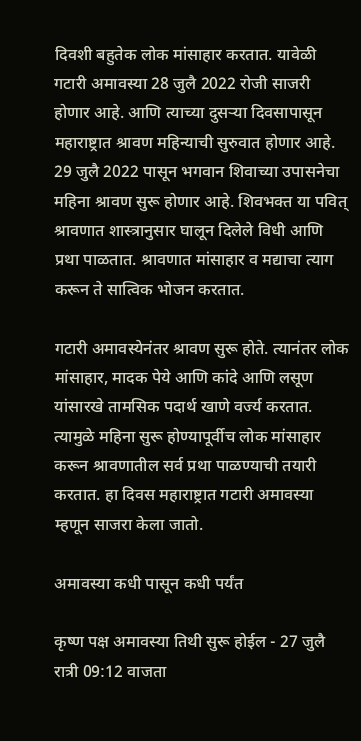दिवशी बहुतेक लोक मांसाहार करतात. यावेळी गटारी अमावस्या 28 जुलै 2022 रोजी साजरी होणार आहे. आणि त्याच्या दुसऱ्या दिवसापासून महाराष्ट्रात श्रावण महिन्याची सुरुवात होणार आहे. 29 जुलै 2022 पासून भगवान शिवाच्या उपासनेचा महिना श्रावण सुरू होणार आहे. शिवभक्त या पवित् श्रावणात शास्त्रानुसार घालून दिलेले विधी आणि प्रथा पाळतात. श्रावणात मांसाहार व मद्याचा त्याग करून ते सात्विक भोजन करतात.

गटारी अमावस्येनंतर श्रावण सुरू होते. त्यानंतर लोक मांसाहार, मादक पेये आणि कांदे आणि लसूण यांसारखे तामसिक पदार्थ खाणे वर्ज्य करतात. त्यामुळे महिना सुरू होण्यापूर्वीच लोक मांसाहार करून श्रावणातील सर्व प्रथा पाळण्याची तयारी करतात. हा दिवस महाराष्ट्रात गटारी अमावस्या म्हणून साजरा केला जातो.

अमावस्या कधी पासून कधी पर्यंत

कृष्ण पक्ष अमावस्या तिथी सुरू होईल - 27 जुलै रात्री 09:12 वाजता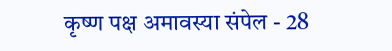कृष्ण पक्ष अमावस्या संपेल - 28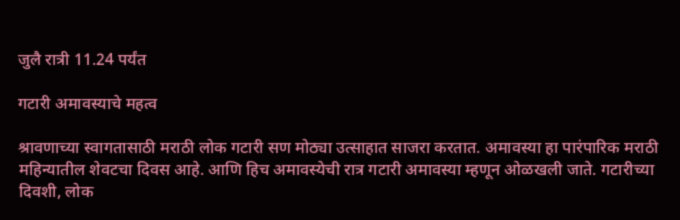जुलै रात्री 11.24 पर्यंत

गटारी अमावस्याचे महत्व

श्रावणाच्या स्वागतासाठी मराठी लोक गटारी सण मोठ्या उत्साहात साजरा करतात. अमावस्या हा पारंपारिक मराठी महिन्यातील शेवटचा दिवस आहे. आणि हिच अमावस्येची रात्र गटारी अमावस्या म्हणून ओळखली जाते. गटारीच्या दिवशी, लोक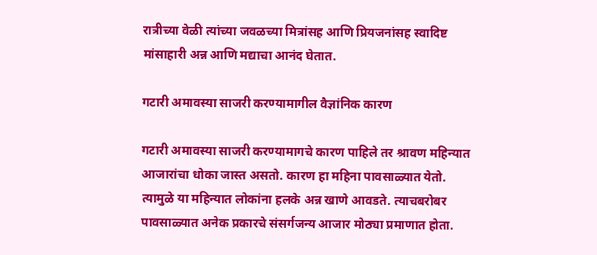रात्रीच्या वेळी त्यांच्या जवळच्या मित्रांसह आणि प्रियजनांसह स्वादिष्ट मांसाहारी अन्न आणि मद्याचा आनंद घेतात.

गटारी अमावस्या साजरी करण्यामागील वैज्ञांनिक कारण

गटारी अमावस्या साजरी करण्यामागचे कारण पाहिले तर श्रावण महिन्यात आजारांचा धोका जास्त असतो. कारण हा महिना पावसाळ्यात येतो. त्यामुळे या महिन्यात लोकांना हलके अन्न खाणे आवडते. त्याचबरोबर पावसाळ्यात अनेक प्रकारचे संसर्गजन्य आजार मोठ्या प्रमाणात होता.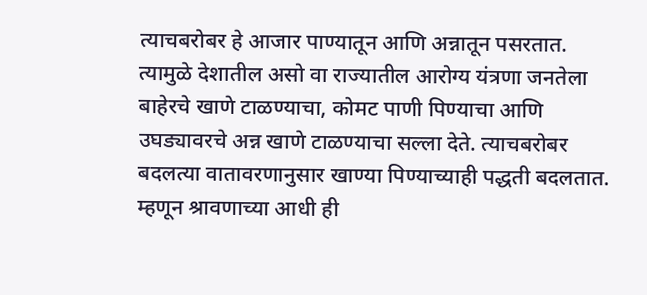त्याचबरोबर हे आजार पाण्यातून आणि अन्नातून पसरतात. त्यामुळे देशातील असो वा राज्यातील आरोग्य यंत्रणा जनतेला बाहेरचे खाणे टाळण्याचा, कोमट पाणी पिण्याचा आणि उघड्यावरचे अन्न खाणे टाळण्याचा सल्ला देते. त्याचबरोबर बदलत्या वातावरणानुसार खाण्या पिण्याच्याही पद्धती बदलतात. म्हणून श्रावणाच्या आधी ही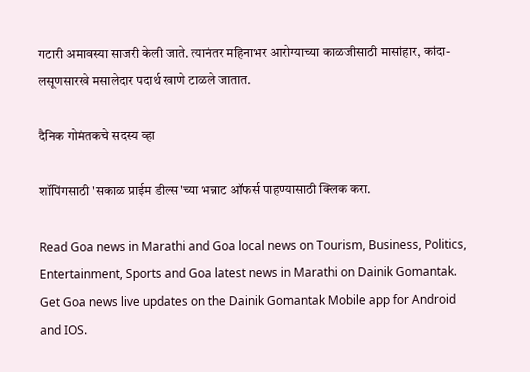गटारी अमावस्या साजरी केली जाते. त्यानंतर महिनाभर आरोग्याच्या काळजीसाठी मासांहार, कांदा-लसूणसारखे मसालेदार पदार्थ खाणे टाळले जातात.

दैनिक गोमंतकचे सदस्य व्हा

शॉपिंगसाठी 'सकाळ प्राईम डील्स'च्या भन्नाट ऑफर्स पाहण्यासाठी क्लिक करा.

Read Goa news in Marathi and Goa local news on Tourism, Business, Politics, Entertainment, Sports and Goa latest news in Marathi on Dainik Gomantak. Get Goa news live updates on the Dainik Gomantak Mobile app for Android and IOS.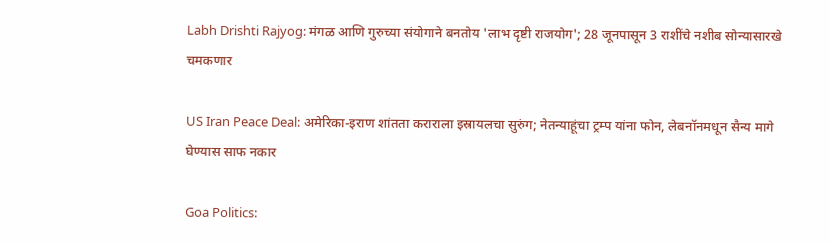Labh Drishti Rajyog: मंगळ आणि गुरुच्या संयोगाने बनतोय 'लाभ दृष्टी राजयोग'; 28 जूनपासून 3 राशींचे नशीब सोन्यासारखे चमकणार

US Iran Peace Deal: अमेरिका-इराण शांतता कराराला इस्रायलचा सुरुंग; नेतन्याहूंचा ट्रम्प यांना फोन, लेबनॉनमधून सैन्य मागे घेण्यास साफ नकार

Goa Politics: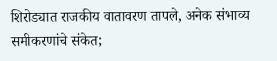शिरोड्यात राजकीय वातावरण तापले, अनेक संभाव्य समीकरणांचे संकेत;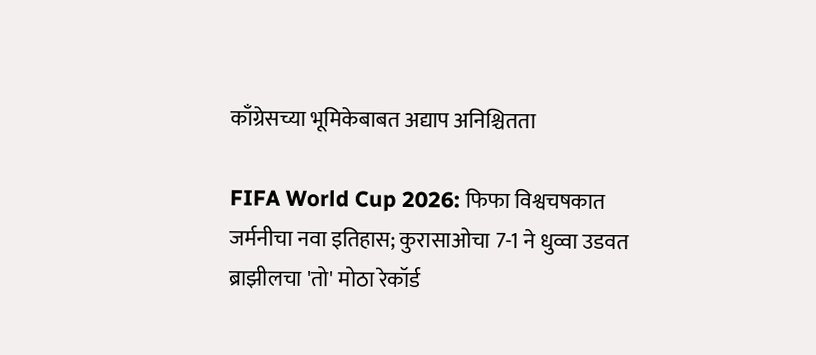काँग्रेसच्या भूमिकेबाबत अद्याप अनिश्चितता

FIFA World Cup 2026: फिफा विश्वचषकात जर्मनीचा नवा इतिहास; कुरासाओचा 7-1 ने धुव्वा उडवत ब्राझीलचा 'तो' मोठा रेकॉर्ड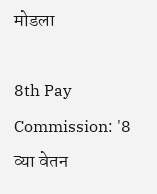मोडला

8th Pay Commission: '8 व्या वेतन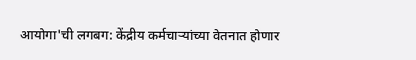आयोगा'ची लगबग: केंद्रीय कर्मचाऱ्यांच्या वेतनात होणार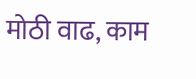मोठी वाढ, काम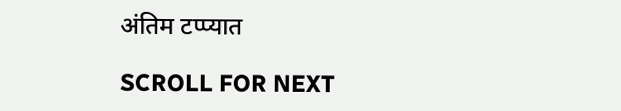अंतिम टप्प्यात

SCROLL FOR NEXT